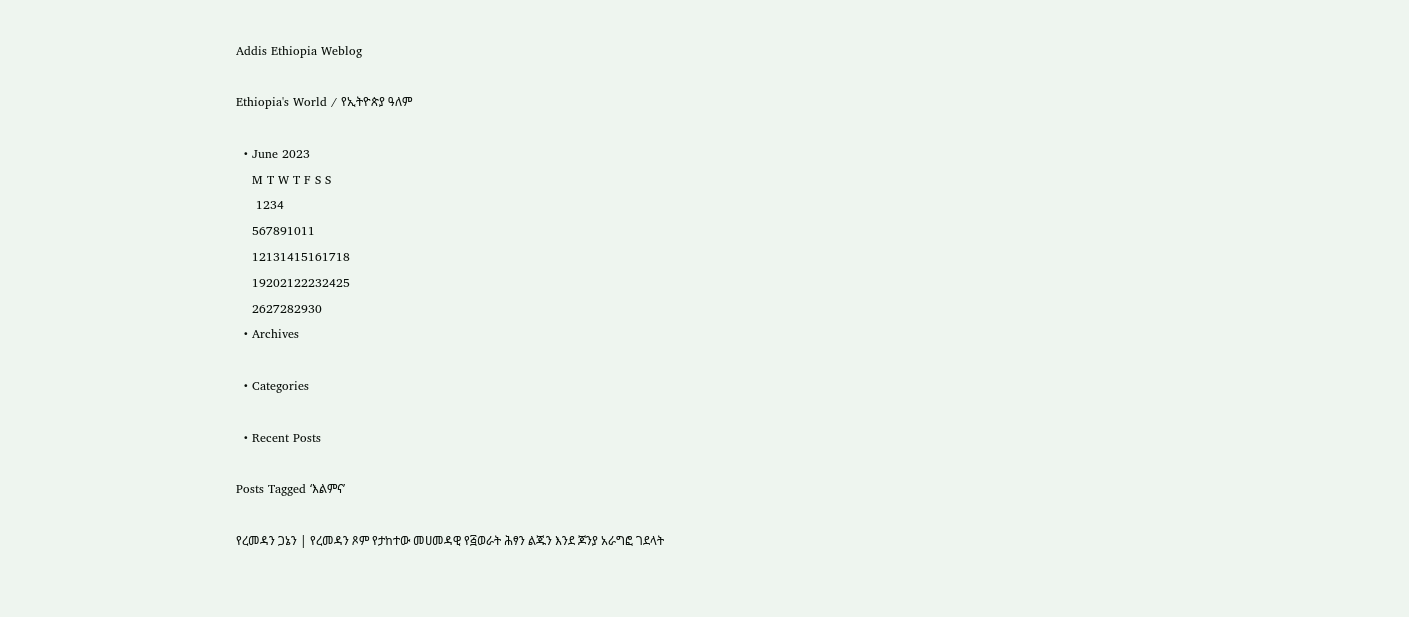Addis Ethiopia Weblog

Ethiopia's World / የኢትዮጵያ ዓለም

  • June 2023
    M T W T F S S
     1234
    567891011
    12131415161718
    19202122232425
    2627282930
  • Archives

  • Categories

  • Recent Posts

Posts Tagged ‘እልምና’

የረመዳን ጋኔን | የረመዳን ጾም የታከተው መሀመዳዊ የ፭ወራት ሕፃን ልጁን እንደ ጆንያ አራግፎ ገደላት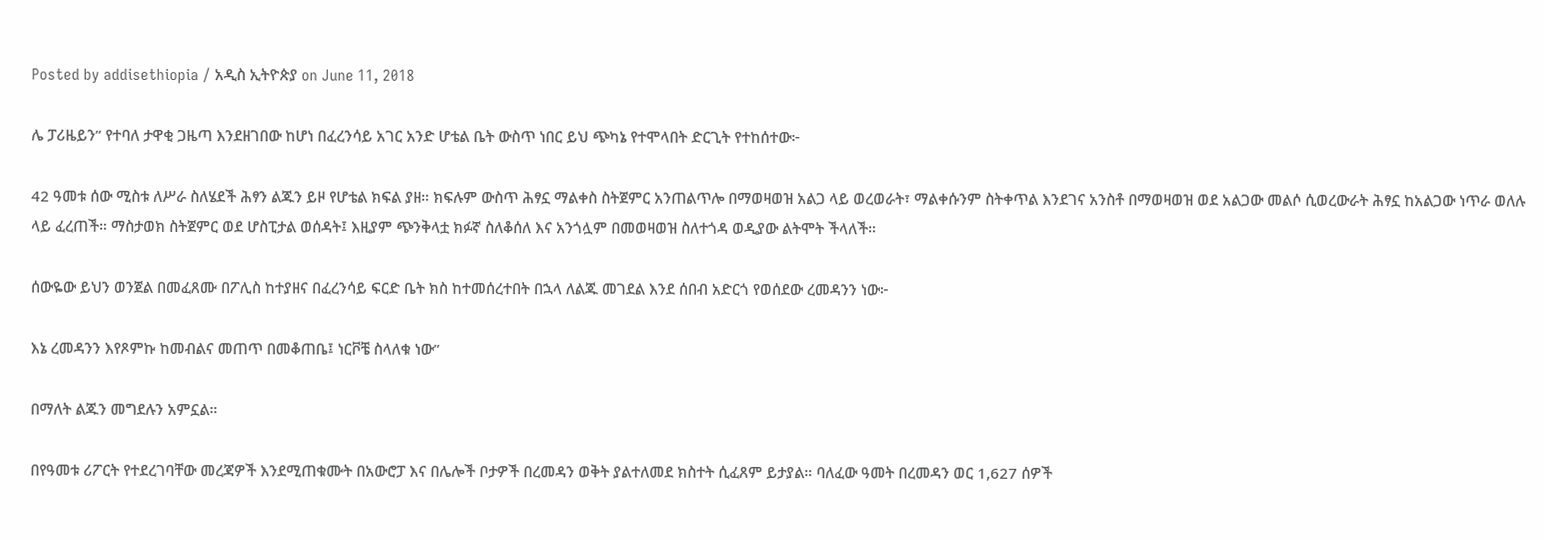Posted by addisethiopia / አዲስ ኢትዮጵያ on June 11, 2018

ሌ ፓሪዜይን” የተባለ ታዋቂ ጋዜጣ እንደዘገበው ከሆነ በፈረንሳይ አገር አንድ ሆቴል ቤት ውስጥ ነበር ይህ ጭካኔ የተሞላበት ድርጊት የተከሰተው፦

42 ዓመቱ ሰው ሚስቱ ለሥራ ስለሄደች ሕፃን ልጁን ይዞ የሆቴል ክፍል ያዘ። ክፍሉም ውስጥ ሕፃኗ ማልቀስ ስትጀምር አንጠልጥሎ በማወዛወዝ አልጋ ላይ ወረወራት፣ ማልቀሱንም ስትቀጥል እንደገና አንስቶ በማወዛወዝ ወደ አልጋው መልሶ ሲወረውራት ሕፃኗ ከአልጋው ነጥራ ወለሉ ላይ ፈረጠች። ማስታወክ ስትጀምር ወደ ሆስፒታል ወሰዳት፤ እዚያም ጭንቅላቷ ክፉኛ ስለቆሰለ እና አንጎሏም በመወዛወዝ ስለተጎዳ ወዲያው ልትሞት ችላለች።

ሰውዬው ይህን ወንጀል በመፈጸሙ በፖሊስ ከተያዘና በፈረንሳይ ፍርድ ቤት ክስ ከተመሰረተበት በኋላ ለልጁ መገደል እንደ ሰበብ አድርጎ የወሰደው ረመዳንን ነው፦

እኔ ረመዳንን እየጾምኩ ከመብልና መጠጥ በመቆጠቤ፤ ነርቮቼ ስላለቁ ነው”

በማለት ልጁን መግደሉን አምኗል።

በየዓመቱ ሪፖርት የተደረገባቸው መረጃዎች እንደሚጠቁሙት በአውሮፓ እና በሌሎች ቦታዎች በረመዳን ወቅት ያልተለመደ ክስተት ሲፈጸም ይታያል። ባለፈው ዓመት በረመዳን ወር 1,627 ሰዎች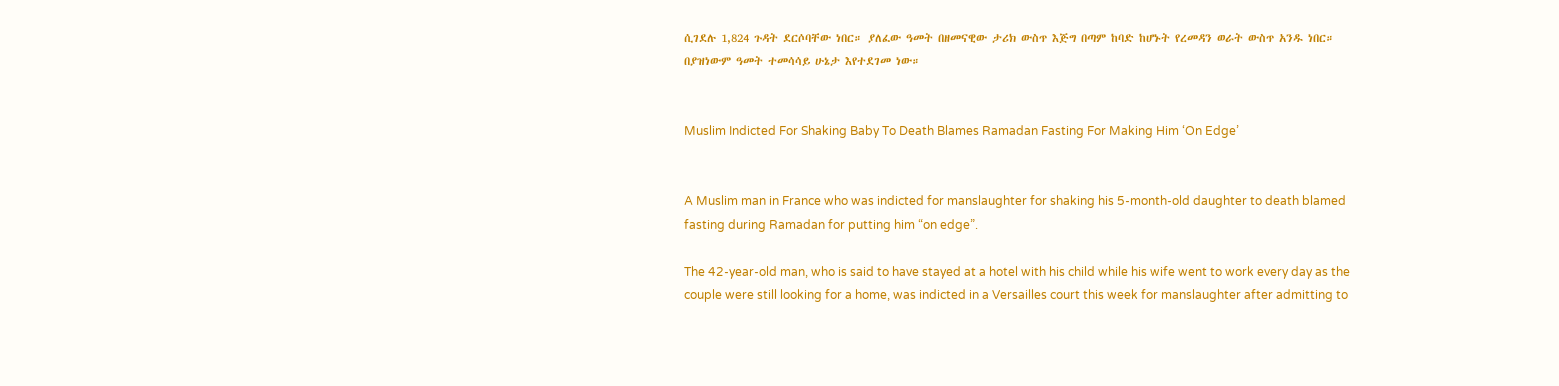ሲገደሉ 1,824 ጉዳት ደርሶባቸው ነበር። ያለፈው ዓመት በዘመናዊው ታሪክ ውስጥ እጅግ በጣም ከባድ ከሆኑት የረመዳን ወራት ውስጥ አንዱ ነበር። በያዝነውም ዓመት ተመሳሳይ ሁኔታ እየተደገመ ነው።


Muslim Indicted For Shaking Baby To Death Blames Ramadan Fasting For Making Him ‘On Edge’


A Muslim man in France who was indicted for manslaughter for shaking his 5-month-old daughter to death blamed fasting during Ramadan for putting him “on edge”.

The 42-year-old man, who is said to have stayed at a hotel with his child while his wife went to work every day as the couple were still looking for a home, was indicted in a Versailles court this week for manslaughter after admitting to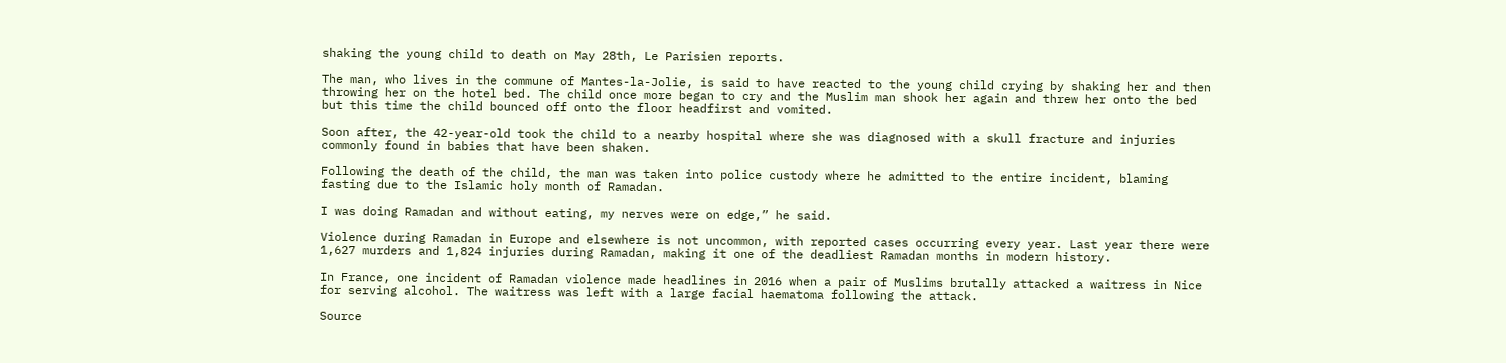shaking the young child to death on May 28th, Le Parisien reports.

The man, who lives in the commune of Mantes-la-Jolie, is said to have reacted to the young child crying by shaking her and then throwing her on the hotel bed. The child once more began to cry and the Muslim man shook her again and threw her onto the bed but this time the child bounced off onto the floor headfirst and vomited.

Soon after, the 42-year-old took the child to a nearby hospital where she was diagnosed with a skull fracture and injuries commonly found in babies that have been shaken.

Following the death of the child, the man was taken into police custody where he admitted to the entire incident, blaming fasting due to the Islamic holy month of Ramadan.

I was doing Ramadan and without eating, my nerves were on edge,” he said.

Violence during Ramadan in Europe and elsewhere is not uncommon, with reported cases occurring every year. Last year there were 1,627 murders and 1,824 injuries during Ramadan, making it one of the deadliest Ramadan months in modern history.

In France, one incident of Ramadan violence made headlines in 2016 when a pair of Muslims brutally attacked a waitress in Nice for serving alcohol. The waitress was left with a large facial haematoma following the attack.

Source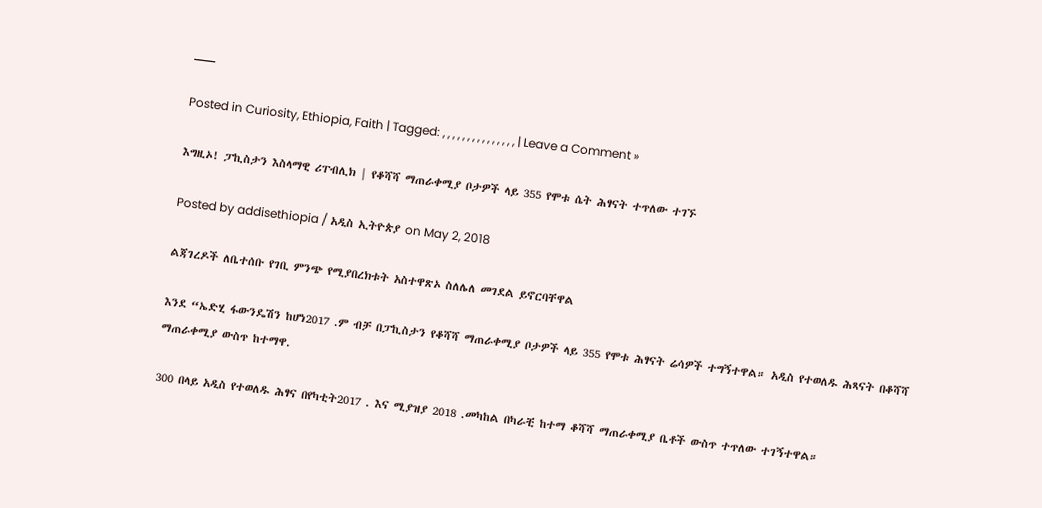___

Posted in Curiosity, Ethiopia, Faith | Tagged: , , , , , , , , , , , , , , , | Leave a Comment »

እግዚኦ! ፓኪስታን እስላማዊ ሪፐብሊክ | የቆሻሻ ማጠራቀሚያ ቦታዎች ላይ 355 የሞቱ ሴት ሕፃናት ተጥለው ተገኙ

Posted by addisethiopia / አዲስ ኢትዮጵያ on May 2, 2018

ልጃገረዶች ለቤተሰቡ የገቢ ምንጭ የሚያበረክቱት አስተዋጽኦ ስለሌለ መገደል ይኖርባቸዋል

እንደ “ኤድሂ ፋውንዴሽን ከሆነ2017 .ም ብቻ በፓኪስታን የቆሻሻ ማጠራቀሚያ ቦታዎች ላይ 355 የሞቱ ሕፃናት ሬሳዎች ተግኝተዋል። አዲስ የተወለዱ ሕጻናት በቆሻሻ ማጠራቀሚያ ውስጥ ከተማዋ.

300 በላይ አዲስ የተወለዱ ሕፃና በየካቲት2017 . እና ሚያዝያ 2018 .መካከል በካራቺ ከተማ ቆሻሻ ማጠራቀሚያ ቤቶች ውስጥ ተጥለው ተገኝተዋል።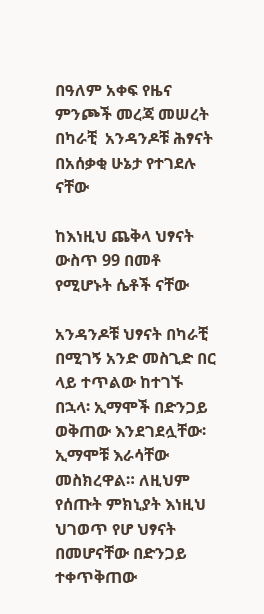በዓለም አቀፍ የዜና ምንጮች መረጃ መሠረት በካራቺ  አንዳንዶቹ ሕፃናት በአሰቃቂ ሁኔታ የተገደሉ ናቸው

ከእነዚህ ጨቅላ ህፃናት ውስጥ 99 በመቶ የሚሆኑት ሴቶች ናቸው

አንዳንዶቹ ህፃናት በካራቺ በሚገኝ አንድ መስጊድ በር ላይ ተጥልው ከተገኙ በኋላ፡ ኢማሞች በድንጋይ ወቅጠው እንደገደሏቸው፡ ኢማሞቹ እራሳቸው መስክረዋል። ለዚህም የሰጡት ምክኒያት እነዚህ ህገወጥ የሆ ህፃናት በመሆናቸው በድንጋይ ተቀጥቅጠው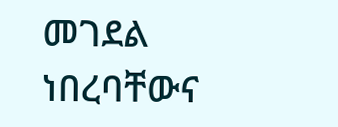መገደል ነበረባቸውና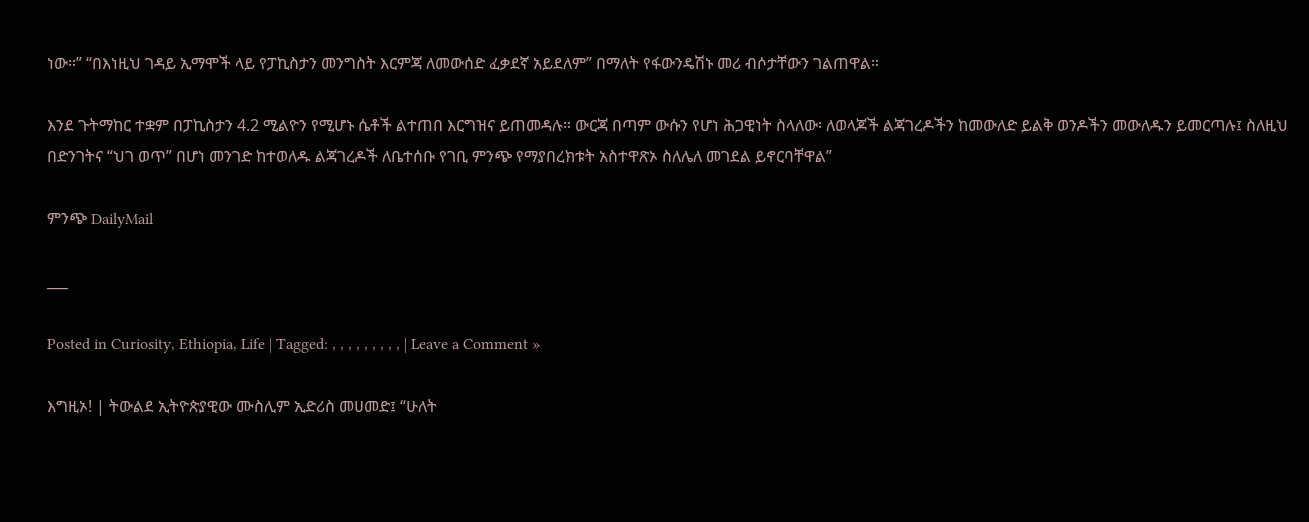ነው።” “በእነዚህ ገዳይ ኢማሞች ላይ የፓኪስታን መንግስት እርምጃ ለመውሰድ ፈቃደኛ አይደለም” በማለት የፋውንዴሽኑ መሪ ብሶታቸውን ገልጠዋል።

እንደ ጉትማከር ተቋም በፓኪስታን 4.2 ሚልዮን የሚሆኑ ሴቶች ልተጠበ እርግዝና ይጠመዳሉ። ውርጃ በጣም ውሱን የሆነ ሕጋዊነት ስላለው፡ ለወላጆች ልጃገረዶችን ከመውለድ ይልቅ ወንዶችን መውለዱን ይመርጣሉ፤ ስለዚህ በድንገትና “ህገ ወጥ” በሆነ መንገድ ከተወለዱ ልጃገረዶች ለቤተሰቡ የገቢ ምንጭ የማያበረክቱት አስተዋጽኦ ስለሌለ መገደል ይኖርባቸዋል”

ምንጭ DailyMail

___

Posted in Curiosity, Ethiopia, Life | Tagged: , , , , , , , , , | Leave a Comment »

እግዚኦ! | ትውልደ ኢትዮጵያዊው ሙስሊም ኢድሪስ መሀመድ፤ “ሁለት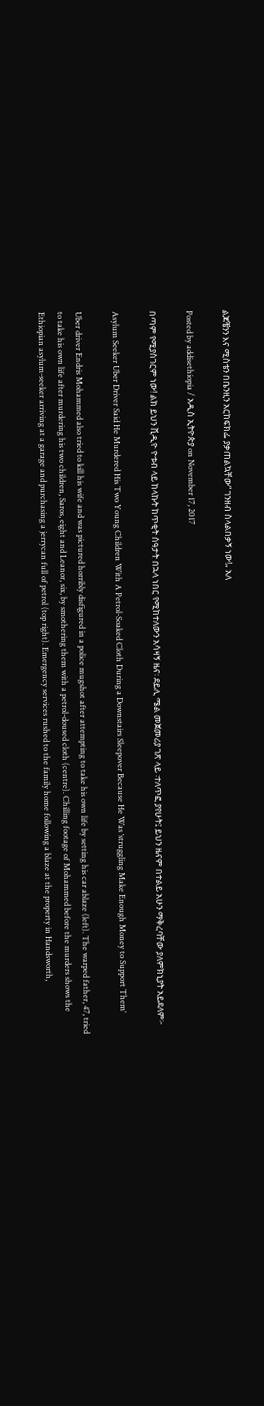ልጆቼንን እና ሚስቴን በቤንዚን አርከፍክፌ ያቃጠልኳቸው“ ገንዘብ ስላልበቃኝ ነው!„ አለ

Posted by addisethiopia / አዲስ ኢትዮጵያ on November 17, 2017

በጣም የሚያስገርም ነው! ልክ ይህን ቪዲዮ ዮቱብ ላይ ከላኩት ከጥቂት ሰዓታት በኋላ ነበር የሚከተለውን አሳዛኝ ዜና፡ ደይሊ ሜል መጀመሪያ ገጽ ላይ ፡ተለጥፎ ያየሁት፤ ይህን ዜናም በተልይ አሁን ማቅረባቸው ያለምክኒያት አይደለም፦

Asylum Seeker Uber Driver Said He Murdered His Two Young Children With A Petrol-Soaked Cloth During a Downstairs Sleepover Because He Was ‘struggling Make Enough Money to Support Them’

Uber driver Endris Mohammed also tried to kill his wife and was pictured horribly disfigured in a police mugshot after attempting to take his own life by setting his car ablaze (left). The warped father, 47, tried to take his own life after murdering his two children, Saros, eight and Leanor, six, by smothering them with a petrol-doused cloth (centre). Chilling footage of Mohammed before the murders shows the Ethiopian asylum-seeker arriving at a garage and purchasing a jerrycan full of petrol (top right). Emergency services rushed to the family home following a blaze at the property in Handsworth,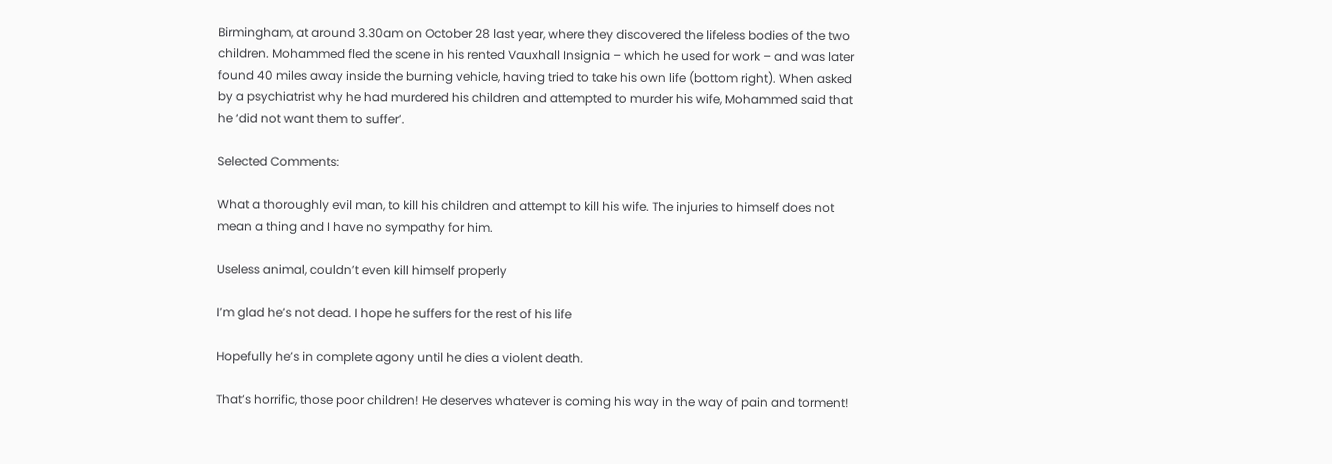Birmingham, at around 3.30am on October 28 last year, where they discovered the lifeless bodies of the two children. Mohammed fled the scene in his rented Vauxhall Insignia – which he used for work – and was later found 40 miles away inside the burning vehicle, having tried to take his own life (bottom right). When asked by a psychiatrist why he had murdered his children and attempted to murder his wife, Mohammed said that he ‘did not want them to suffer’.

Selected Comments:

What a thoroughly evil man, to kill his children and attempt to kill his wife. The injuries to himself does not mean a thing and I have no sympathy for him.

Useless animal, couldn’t even kill himself properly

I’m glad he’s not dead. I hope he suffers for the rest of his life

Hopefully he’s in complete agony until he dies a violent death.

That’s horrific, those poor children! He deserves whatever is coming his way in the way of pain and torment!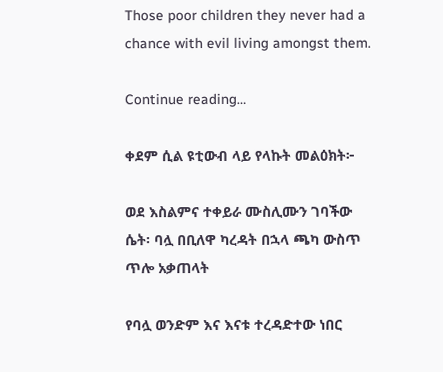Those poor children they never had a chance with evil living amongst them.

Continue reading…

ቀደም ሲል ዩቲውብ ላይ የላኩት መልዕክት፦

ወደ እስልምና ተቀይራ ሙስሊሙን ገባችው ሴት፡ ባሏ በቢለዋ ካረዳት በኋላ ጫካ ውስጥ ጥሎ አቃጠላት

የባሏ ወንድም እና እናቱ ተረዳድተው ነበር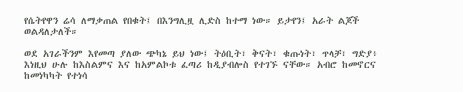የሴትየዋን ሬሳ ለማቃጠል የበቁት፤ በእንግሊዟ ሊድስ ከተማ ነው። ይታየን፤ አራት ልጆች ወልዳለታለች።

ወደ አገራችንም እየመጣ ያለው ጭካኔ ይህ ነው፤ ትዕቢት፣ ቅናት፣ ቁጡነት፣ ጥላቻ፣ ግድያ፥ እነዚህ ሁሉ ከእስልምና እና ከአምልኮቱ ፈጣሪ ከዲያብሎስ የተገኙ ናቸው። አብሮ ከመኖርና ከመነካካት የተነሳ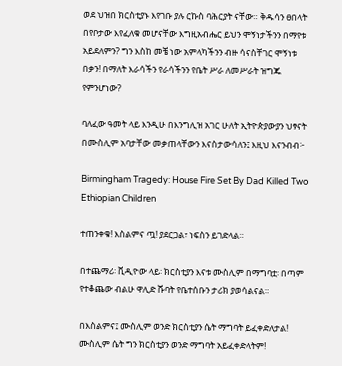ወደ ህዝበ ክርስቲያኑ እየገቡ ያሉ ርኩስ ባሕርያት ናቸው። ቅዱሳን ፀበላት በየቦታው እየፈለቁ መሆናቸው እግዚአብሔር ይህን ሞኝነታችንን በማየቱ አይደለምን? ግን እስከ መቼ ነው አምላካችንን ብዙ ሳናስቸገር ሞኝነቱ በቃን! በማለት እራሳችን የራሳችንን የቤት ሥራ ለመሥራት ዝግጁ የምንሆነው?

ባለፈው ዓመት ላይ እንዲሁ በእንግሊዝ አገር ሁለት ኢትዮጵያውያን ህፃናት በሙስሊም አባታቸው መቃጠላቸውን እናስታውሳለን፤ እዚህ እናንብብ፦

Birmingham Tragedy: House Fire Set By Dad Killed Two Ethiopian Children

ተጠንቀቁ! እስልምና ጧ! ያደርጋል፣ ነፍስን ይገድላል።

በተጨማሪ፡ ቪዲዮው ላይ፡ ክርስቲያን እናቱ ሙስሊም በማግባቷ፡ በጣም የተቆጨው ብልሁ ዋሊድ ሹባት የቤተሰቡን ታሪክ ያወሳልናል።

በእስልምና፤ ሙስሊም ወንድ ክርስቲያን ሴት ማግባት ይፈቀድለታል! ሙስሊም ሴት ግን ክርስቲያን ወንድ ማግባት አይፈቀድላትም!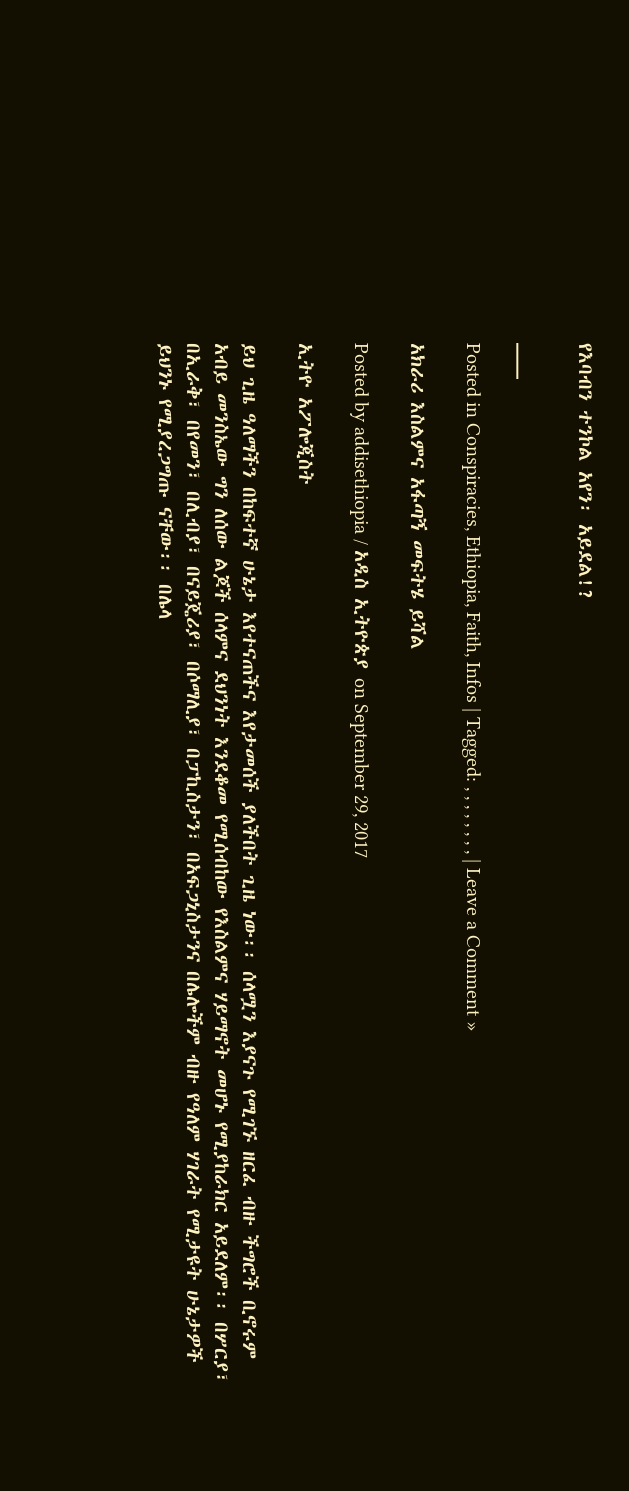የእባብን ተንኮል አየን፡ አይደል!?

___

Posted in Conspiracies, Ethiopia, Faith, Infos | Tagged: , , , , , , , , | Leave a Comment »

አክራሪ እስልምና አፋጣኝ መፍትሄ ይሻል

Posted by addisethiopia / አዲስ ኢትዮጵያ on September 29, 2017

ኢትዮ አፖሎጂስት

ይህ ጊዜ ዓለማችን በከፍተኛ ሁኔታ እየተናጠችና እየታመሰች ያለችበት ጊዜ ነው፡፡ ሰላሟን እያናጉ የሚገኙ ዘርፈ ብዙ ችግሮች ቢኖሩም አብይ መንስኤው ግን ለሰው ልጆች ሰላምና ደህንነት እንደቆመ የሚሰብከው የእስልምና ሃይማኖት መሆኑ የሚያከራክር አይደለም፡፡ በሦርያ፣ በኢራቅ፣ በየመን፣ በሊብያ፣ በናይጄሪያ፣ በሶማሊያ፣ በፓኪስታን፣ በአፍጋኒስታንና በሌሎችም ብዙ የዓለም ሃገራት የሚታዩት ሁኔታዎች ይህንኑ የሚያረጋግጡ ናቸው፡፡ በሌላ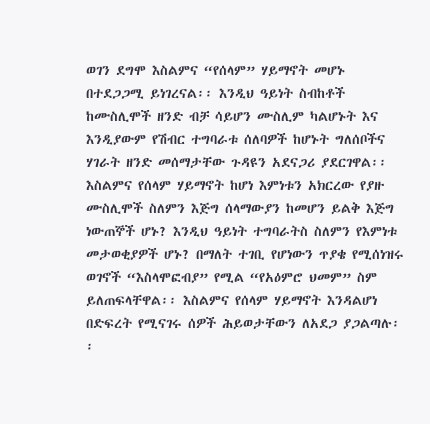ወገን ደግሞ እስልምና “የሰላም” ሃይማኖት መሆኑ በተደጋጋሚ ይነገረናል፡፡ እንዲህ ዓይነት ስብከቶች ከሙስሊሞች ዘንድ ብቻ ሳይሆን ሙስሊም ካልሆኑት እና እንዲያውም የሽብር ተግባራቱ ሰለባዎች ከሆኑት ግለሰቦችና ሃገራት ዘንድ መሰማታቸው ጉዳዩን አደናጋሪ ያደርገዋል፡፡ እስልምና የሰላም ሃይማኖት ከሆነ እምነቱን አክርረው የያዙ ሙስሊሞች ስለምን እጅግ ሰላማውያን ከመሆን ይልቅ እጅግ ነውጠኞች ሆኑ? እንዲህ ዓይነት ተግባራትስ ስለምን የእምነቱ መታወቂያዎች ሆኑ? በማለት ተገቢ የሆነውን ጥያቄ የሚሰነዝሩ ወገኖች “እስላሞፎብያ” የሚል “የአዕምሮ ህመም” ስም ይለጠፍላቸዋል፡፡ እስልምና የሰላም ሃይማኖት እንዳልሆነ በድፍረት የሚናገሩ ሰዎች ሕይወታቸውን ለአደጋ ያጋልጣሉ፡፡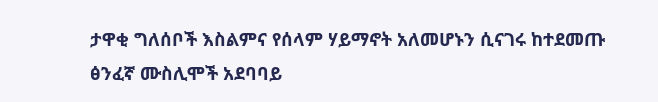ታዋቂ ግለሰቦች እስልምና የሰላም ሃይማኖት አለመሆኑን ሲናገሩ ከተደመጡ ፅንፈኛ ሙስሊሞች አደባባይ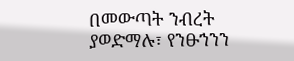በመውጣት ንብረት ያወድማሉ፣ የንፁኀንን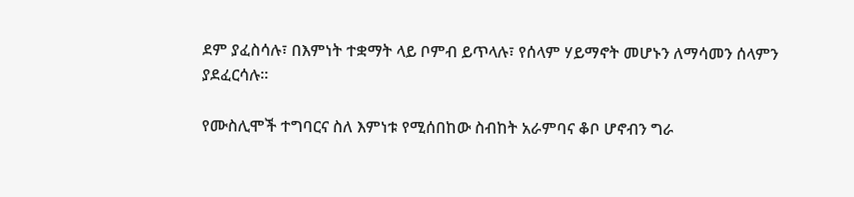ደም ያፈስሳሉ፣ በእምነት ተቋማት ላይ ቦምብ ይጥላሉ፣ የሰላም ሃይማኖት መሆኑን ለማሳመን ሰላምን ያደፈርሳሉ፡፡

የሙስሊሞች ተግባርና ስለ እምነቱ የሚሰበከው ስብከት አራምባና ቆቦ ሆኖብን ግራ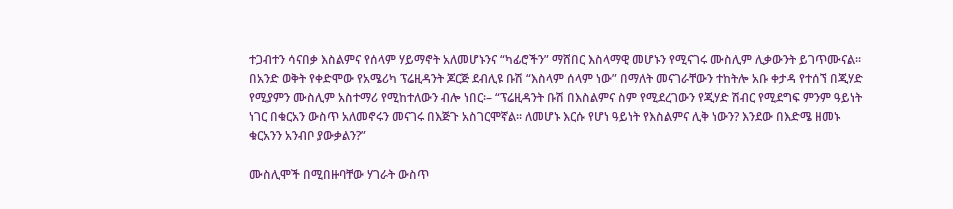ተጋብተን ሳናበቃ እስልምና የሰላም ሃይማኖት አለመሆኑንና “ካፊሮችን” ማሸበር እስላማዊ መሆኑን የሚናገሩ ሙስሊም ሊቃውንት ይገጥሙናል፡፡ በአንድ ወቅት የቀድሞው የአሜሪካ ፕሬዚዳንት ጆርጅ ደብሊዩ ቡሽ “እስላም ሰላም ነው” በማለት መናገራቸውን ተከትሎ አቡ ቀታዳ የተሰኘ በጂሃድ የሚያምን ሙስሊም አስተማሪ የሚከተለውን ብሎ ነበር፡– “ፕሬዚዳንት ቡሽ በእስልምና ስም የሚደረገውን የጂሃድ ሽብር የሚደግፍ ምንም ዓይነት ነገር በቁርአን ውስጥ አለመኖሩን መናገሩ በእጅጉ አስገርሞኛል፡፡ ለመሆኑ እርሱ የሆነ ዓይነት የእስልምና ሊቅ ነውን? እንደው በእድሜ ዘመኑ ቁርአንን አንብቦ ያውቃልን?”

ሙስሊሞች በሚበዙባቸው ሃገራት ውስጥ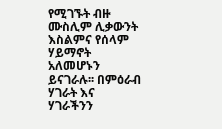የሚገኙት ብዙ ሙስሊም ሊቃውንት እስልምና የሰላም ሃይማኖት አለመሆኑን ይናገራሉ፡፡ በምዕራብ ሃገራት እና ሃገራችንን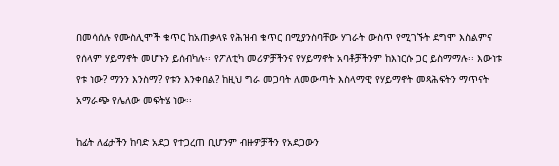በመሳሰሉ የሙስሊሞች ቁጥር ከአጠቃላዩ የሕዝብ ቁጥር በሚያንስባቸው ሃገራት ውስጥ የሚገኙት ደግሞ እስልምና የሰላም ሃይማኖት መሆኑን ይሰብካሉ፡፡ የፖለቲካ መሪዎቻችንና የሃይማኖት አባቶቻችንም ከእነርሱ ጋር ይስማማሉ፡፡ እውነቱ የቱ ነው? ማንን እንስማ? የቱን እንቀበል? ከዚህ ግራ መጋባት ለመውጣት እስላማዊ የሃይማኖት መጻሕፍትን ማጥናት አማራጭ የሌለው መፍትሄ ነው፡፡

ከፊት ለፊታችን ከባድ አደጋ የተጋረጠ ቢሆንም ብዙዎቻችን የአደጋውን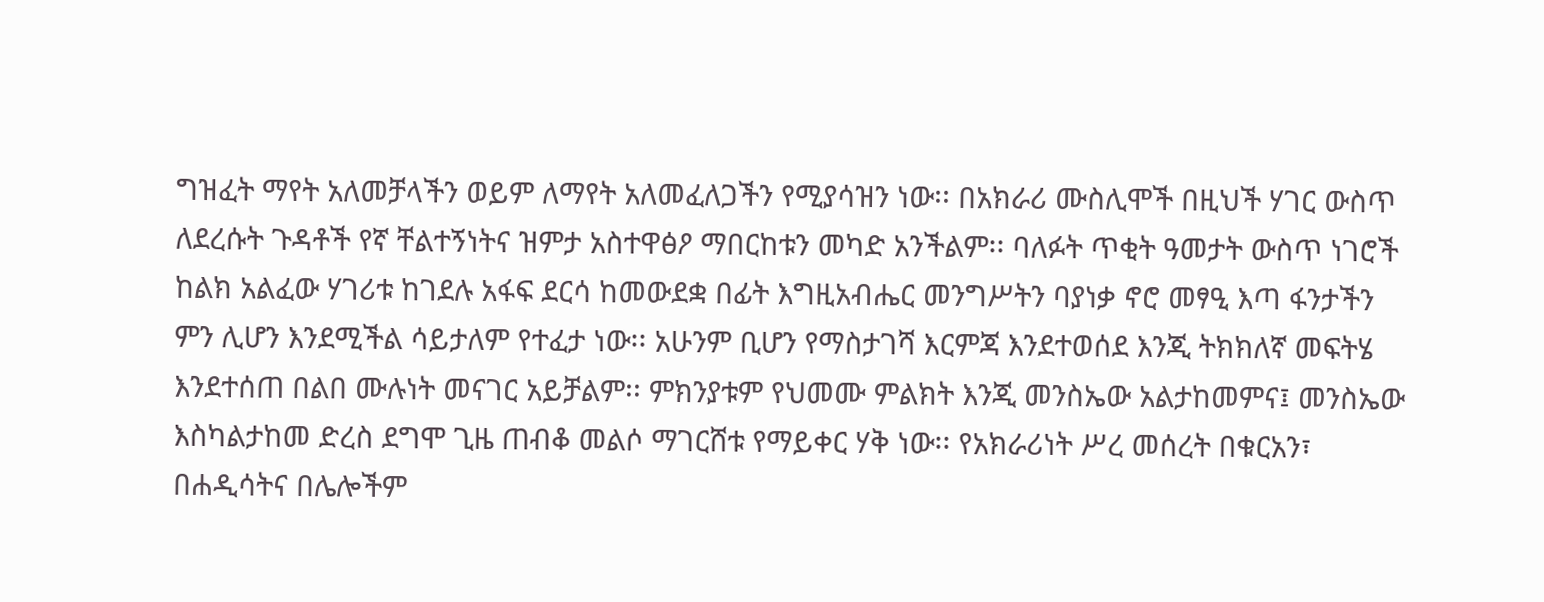ግዝፈት ማየት አለመቻላችን ወይም ለማየት አለመፈለጋችን የሚያሳዝን ነው፡፡ በአክራሪ ሙስሊሞች በዚህች ሃገር ውስጥ ለደረሱት ጉዳቶች የኛ ቸልተኝነትና ዝምታ አስተዋፅዖ ማበርከቱን መካድ አንችልም፡፡ ባለፉት ጥቂት ዓመታት ውስጥ ነገሮች ከልክ አልፈው ሃገሪቱ ከገደሉ አፋፍ ደርሳ ከመውደቋ በፊት እግዚአብሔር መንግሥትን ባያነቃ ኖሮ መፃዒ እጣ ፋንታችን ምን ሊሆን እንደሚችል ሳይታለም የተፈታ ነው፡፡ አሁንም ቢሆን የማስታገሻ እርምጃ እንደተወሰደ እንጂ ትክክለኛ መፍትሄ እንደተሰጠ በልበ ሙሉነት መናገር አይቻልም፡፡ ምክንያቱም የህመሙ ምልክት እንጂ መንስኤው አልታከመምና፤ መንስኤው እስካልታከመ ድረስ ደግሞ ጊዜ ጠብቆ መልሶ ማገርሸቱ የማይቀር ሃቅ ነው፡፡ የአክራሪነት ሥረ መሰረት በቁርአን፣ በሐዲሳትና በሌሎችም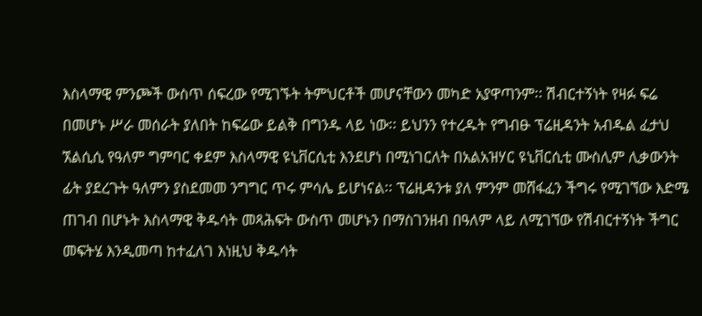እስላማዊ ምንጮች ውስጥ ሰፍረው የሚገኙት ትምህርቶች መሆናቸውን መካድ አያዋጣንም፡፡ ሽብርተኝነት የዛፉ ፍሬ በመሆኑ ሥራ መሰራት ያለበት ከፍሬው ይልቅ በግንዱ ላይ ነው፡፡ ይህንን የተረዱት የግብፁ ፕሬዚዳንት አብዱል ፈታህ ኧልሲሲ የዓለም ግምባር ቀደም እስላማዊ ዩኒቨርሲቲ እንደሆነ በሚነገርለት በአልአዝሃር ዩኒቨርሲቲ ሙስሊም ሊቃውንት ፊት ያደረጉት ዓለምን ያስደመመ ንግግር ጥሩ ምሳሌ ይሆነናል፡፡ ፕሬዚዳንቱ ያለ ምንም መሸፋፈን ችግሩ የሚገኘው እድሜ ጠገብ በሆኑት እስላማዊ ቅዱሳት መጻሕፍት ውስጥ መሆኑን በማስገንዘብ በዓለም ላይ ለሚገኘው የሽብርተኝነት ችግር መፍትሄ እንዲመጣ ከተፈለገ እነዚህ ቅዱሳት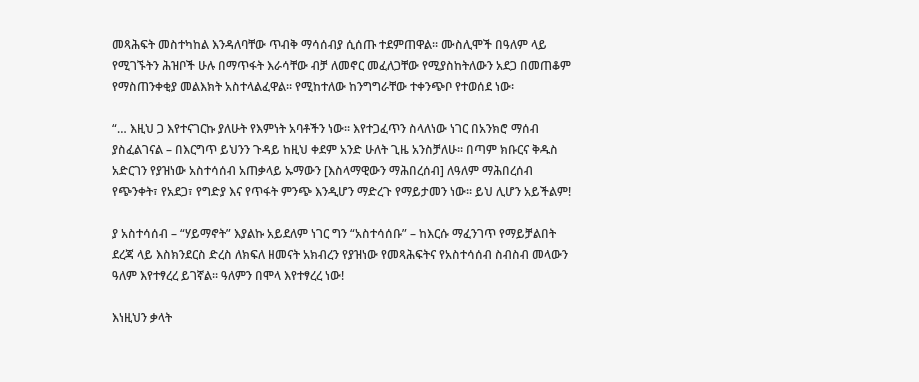መጻሕፍት መስተካከል እንዳለባቸው ጥብቅ ማሳሰብያ ሲሰጡ ተደምጠዋል፡፡ ሙስሊሞች በዓለም ላይ የሚገኙትን ሕዝቦች ሁሉ በማጥፋት እራሳቸው ብቻ ለመኖር መፈለጋቸው የሚያስከትለውን አደጋ በመጠቆም የማስጠንቀቂያ መልእክት አስተላልፈዋል፡፡ የሚከተለው ከንግግራቸው ተቀንጭቦ የተወሰደ ነው፡

“… እዚህ ጋ እየተናገርኩ ያለሁት የእምነት አባቶችን ነው፡፡ እየተጋፈጥን ስላለነው ነገር በአንክሮ ማሰብ ያስፈልገናል – በእርግጥ ይህንን ጉዳይ ከዚህ ቀደም አንድ ሁለት ጊዜ አንስቻለሁ፡፡ በጣም ክቡርና ቅዱስ አድርገን የያዝነው አስተሳሰብ አጠቃላይ ኡማውን [እስላማዊውን ማሕበረሰብ] ለዓለም ማሕበረሰብ የጭንቀት፣ የአደጋ፣ የግድያ እና የጥፋት ምንጭ እንዲሆን ማድረጉ የማይታመን ነው፡፡ ይህ ሊሆን አይችልም!

ያ አስተሳሰብ – “ሃይማኖት” እያልኩ አይደለም ነገር ግን “አስተሳሰቡ” – ከእርሱ ማፈንገጥ የማይቻልበት ደረጃ ላይ እስክንደርስ ድረስ ለክፍለ ዘመናት አክብረን የያዝነው የመጻሕፍትና የአስተሳሰብ ስብስብ መላውን ዓለም እየተፃረረ ይገኛል፡፡ ዓለምን በሞላ እየተፃረረ ነው!

እነዚህን ቃላት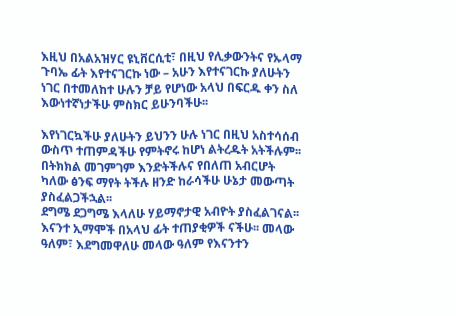እዚህ በአልአዝሃር ዩኒቨርሲቲ፣ በዚህ የሊቃውንትና የኡላማ ጉባኤ ፊት እየተናገርኩ ነው – አሁን እየተናገርኩ ያለሁትን ነገር በተመለከተ ሁሉን ቻይ የሆነው አላህ በፍርዱ ቀን ስለ እውነተኛነታችሁ ምስክር ይሁንባችሁ፡፡

እየነገርኳችሁ ያለሁትን ይህንን ሁሉ ነገር በዚህ አስተሳሰብ ውስጥ ተጠምዳችሁ የምትኖሩ ከሆነ ልትረዱት አትችሉም፡፡ በትክክል መገምገም እንድትችሉና የበለጠ አብርሆት ካለው ፅንፍ ማየት ትችሉ ዘንድ ከራሳችሁ ሁኔታ መውጣት ያስፈልጋችኋል፡፡
ደግሜ ደጋግሜ እላለሁ ሃይማኖታዊ አብዮት ያስፈልገናል፡፡ እናንተ ኢማሞች በአላህ ፊት ተጠያቂዎች ናችሁ፡፡ መላው ዓለም፣ እደግመዋለሁ መላው ዓለም የእናንተን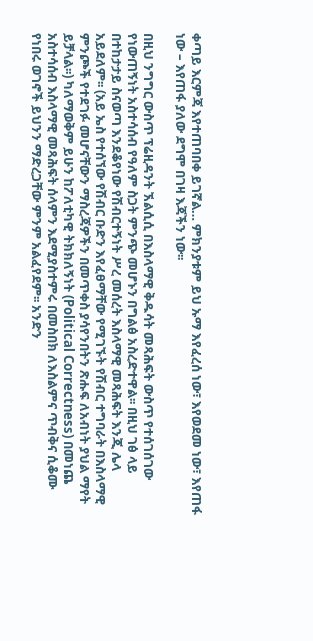ቀጣይ እርምጃ እየተጠባበቀ ይገኛል… ምክንያቱም ይህ ኡማ እየፈረሰ ነው፣ እየወደመ ነው፣ እየጠፋ ነው – እየጠፋ ያለው ደግሞ በገዛ እጃችን ነው፡፡

በዚህ ንግግር ውስጥ ፕሬዚዳንት ኧልሲሲ በእስላማዊ ቅዱሳት መጻሕፍት ውስጥ የተሰገሰገው የነውጠኝነት አስተሳሰብ የዓለም ስጋት ምንጭ መሆኑን በግልፅ አስረድተዋል፡፡ በዚህ ገፅ ላይ በተከታታይ ስናወጣ እንደቆየነው የሽብርተኝነት ሥረ መሰረት እስላማዊ መጻሕፍት እንጂ ሌላ አይደለም፡፡ (አይ ኤስ የተሰኘው የሽብር ቡድን እየፈፀማቸው የሚገኙት የሽብር ተግባራት በእስላማዊ ምንጮች የተደገፉ መሆናቸውን ማስረጃዎችን በመጥቀስ ያሳየንበትን ጽሑፍ ለአብነት ያህል ማየት ይቻላል፡፡) ካለማወቅም ይሁን ከፖለቲካዊ ትክክለኝነት (Political Correctness) በመነጨ አስተሳሰብ እስላማዊ መጻሕፍት ሰላምን እደሚያስተምሩ በመስበክ ለእስልምና ጥብቅና ሲቆሙ የነበሩ ወገኖች ይህንን ማድረጋቸው ምንም አልፈየደም፡፡ አንድን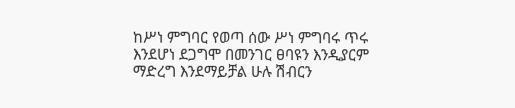ከሥነ ምግባር የወጣ ሰው ሥነ ምግባሩ ጥሩ እንደሆነ ደጋግሞ በመንገር ፀባዩን እንዲያርም ማድረግ እንደማይቻል ሁሉ ሽብርን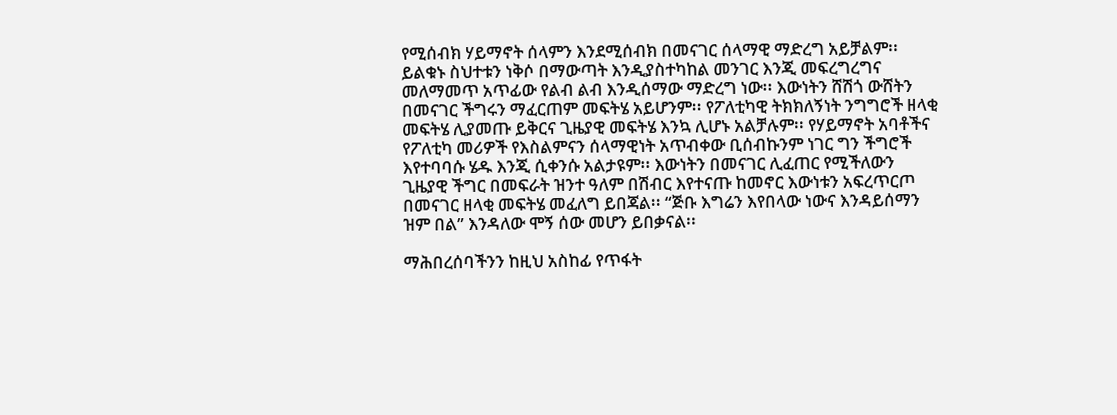የሚሰብክ ሃይማኖት ሰላምን እንደሚሰብክ በመናገር ሰላማዊ ማድረግ አይቻልም፡፡ ይልቁኑ ስህተቱን ነቅሶ በማውጣት እንዲያስተካከል መንገር እንጂ መፍረግረግና መለማመጥ አጥፊው የልብ ልብ እንዲሰማው ማድረግ ነው፡፡ እውነትን ሸሽጎ ውሸትን በመናገር ችግሩን ማፈርጠም መፍትሄ አይሆንም፡፡ የፖለቲካዊ ትክክለኝነት ንግግሮች ዘላቂ መፍትሄ ሊያመጡ ይቅርና ጊዜያዊ መፍትሄ እንኳ ሊሆኑ አልቻሉም፡፡ የሃይማኖት አባቶችና የፖለቲካ መሪዎች የእስልምናን ሰላማዊነት አጥብቀው ቢሰብኩንም ነገር ግን ችግሮች እየተባባሱ ሄዱ እንጂ ሲቀንሱ አልታዩም፡፡ እውነትን በመናገር ሊፈጠር የሚችለውን ጊዜያዊ ችግር በመፍራት ዝንተ ዓለም በሽብር እየተናጡ ከመኖር እውነቱን አፍረጥርጦ በመናገር ዘላቂ መፍትሄ መፈለግ ይበጃል፡፡ “ጅቡ እግሬን እየበላው ነውና እንዳይሰማን ዝም በል” እንዳለው ሞኝ ሰው መሆን ይበቃናል፡፡

ማሕበረሰባችንን ከዚህ አስከፊ የጥፋት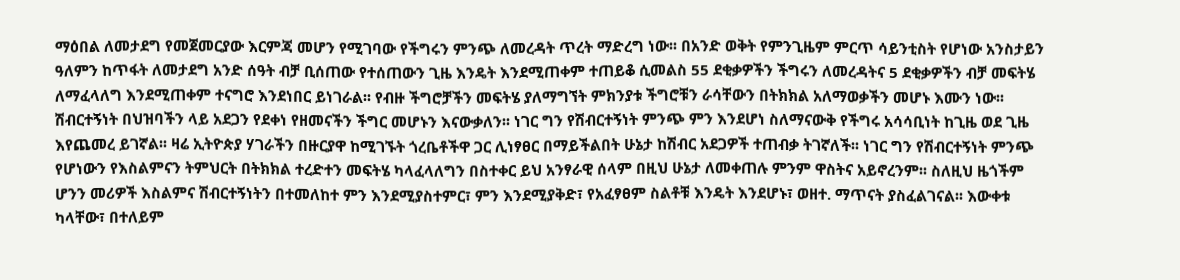ማዕበል ለመታደግ የመጀመርያው እርምጃ መሆን የሚገባው የችግሩን ምንጭ ለመረዳት ጥረት ማድረግ ነው፡፡ በአንድ ወቅት የምንጊዜም ምርጥ ሳይንቲስት የሆነው አንስታይን ዓለምን ከጥፋት ለመታደግ አንድ ሰዓት ብቻ ቢሰጠው የተሰጠውን ጊዜ እንዴት እንደሚጠቀም ተጠይቆ ሲመልስ 55 ደቂቃዎችን ችግሩን ለመረዳትና 5 ደቂቃዎችን ብቻ መፍትሄ ለማፈላለግ እንደሚጠቀም ተናግሮ እንደነበር ይነገራል፡፡ የብዙ ችግሮቻችን መፍትሄ ያለማግኘት ምክንያቱ ችግሮቹን ራሳቸውን በትክክል አለማወቃችን መሆኑ እሙን ነው፡፡ ሽብርተኝነት በህዝባችን ላይ አደጋን የደቀነ የዘመናችን ችግር መሆኑን እናውቃለን፡፡ ነገር ግን የሽብርተኝነት ምንጭ ምን እንደሆነ ስለማናውቅ የችግሩ አሳሳቢነት ከጊዜ ወደ ጊዜ እየጨመረ ይገኛል፡፡ ዛሬ ኢትዮጵያ ሃገራችን በዙርያዋ ከሚገኙት ጎረቤቶችዋ ጋር ሊነፃፀር በማይችልበት ሁኔታ ከሽብር አደጋዎች ተጠብቃ ትገኛለች፡፡ ነገር ግን የሽብርተኝነት ምንጭ የሆነውን የእስልምናን ትምህርት በትክክል ተረድተን መፍትሄ ካላፈላለግን በስተቀር ይህ አንፃራዊ ሰላም በዚህ ሁኔታ ለመቀጠሉ ምንም ዋስትና አይኖረንም፡፡ ስለዚህ ዜጎችም ሆንን መሪዎች እስልምና ሽብርተኝነትን በተመለከተ ምን እንደሚያስተምር፣ ምን እንደሚያቅድ፣ የአፈፃፀም ስልቶቹ እንዴት እንደሆኑ፣ ወዘተ. ማጥናት ያስፈልገናል፡፡ እውቀቱ ካላቸው፣ በተለይም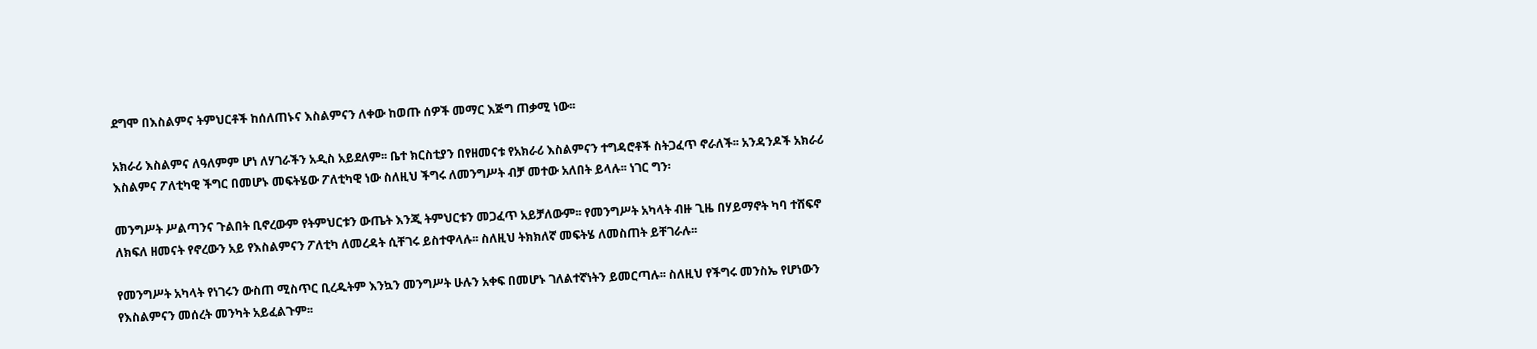ደግሞ በእስልምና ትምህርቶች ከሰለጠኑና እስልምናን ለቀው ከወጡ ሰዎች መማር እጅግ ጠቃሚ ነው፡፡

አክራሪ እስልምና ለዓለምም ሆነ ለሃገራችን አዲስ አይደለም፡፡ ቤተ ክርስቲያን በየዘመናቱ የአክራሪ እስልምናን ተግዳሮቶች ስትጋፈጥ ኖራለች፡፡ አንዳንዶች አክራሪ እስልምና ፖለቲካዊ ችግር በመሆኑ መፍትሄው ፖለቲካዊ ነው ስለዚህ ችግሩ ለመንግሥት ብቻ መተው አለበት ይላሉ፡፡ ነገር ግን፡

መንግሥት ሥልጣንና ጉልበት ቢኖረውም የትምህርቱን ውጤት እንጂ ትምህርቱን መጋፈጥ አይቻለውም፡፡ የመንግሥት አካላት ብዙ ጊዜ በሃይማኖት ካባ ተሸፍኖ ለክፍለ ዘመናት የኖረውን አይ የእስልምናን ፖለቲካ ለመረዳት ሲቸገሩ ይስተዋላሉ፡፡ ስለዚህ ትክክለኛ መፍትሄ ለመስጠት ይቸገራሉ፡፡

የመንግሥት አካላት የነገሩን ውስጠ ሚስጥር ቢረዱትም እንኳን መንግሥት ሁሉን አቀፍ በመሆኑ ገለልተኛነትን ይመርጣሉ፡፡ ስለዚህ የችግሩ መንስኤ የሆነውን የእስልምናን መሰረት መንካት አይፈልጉም፡፡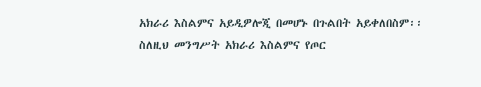አክራሪ እስልምና አይዲዎሎጂ በመሆኑ በጉልበት አይቀለበስም፡፡ ስለዚህ መንግሥት አክራሪ እስልምና የጦር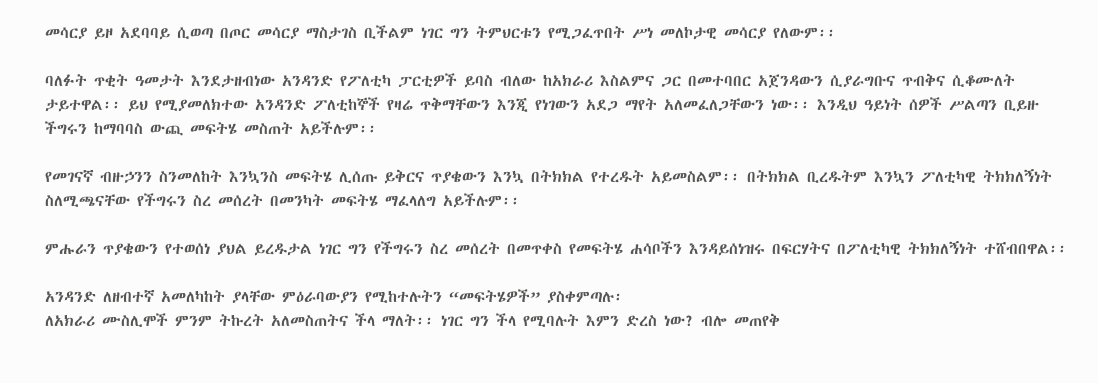መሳርያ ይዞ አደባባይ ሲወጣ በጦር መሳርያ ማስታገስ ቢችልም ነገር ግን ትምህርቱን የሚጋፈጥበት ሥነ መለኮታዊ መሳርያ የለውም፡፡

ባለፉት ጥቂት ዓመታት እንደታዘብነው አንዳንድ የፖለቲካ ፓርቲዎች ይባስ ብለው ከአክራሪ እስልምና ጋር በመተባበር አጀንዳውን ሲያራግቡና ጥብቅና ሲቆሙለት ታይተዋል፡፡ ይህ የሚያመለክተው አንዳንድ ፖለቲከኞች የዛሬ ጥቅማቸውን እንጂ የነገውን አደጋ ማየት አለመፈለጋቸውን ነው፡፡ እንዲህ ዓይነት ሰዎች ሥልጣን ቢይዙ ችግሩን ከማባባስ ውጪ መፍትሄ መስጠት አይችሉም፡፡

የመገናኛ ብዙኃንን ስንመለከት እንኳንስ መፍትሄ ሊሰጡ ይቅርና ጥያቄውን እንኳ በትክክል የተረዱት አይመስልም፡፡ በትክክል ቢረዱትም እንኳን ፖለቲካዊ ትክክለኝነት ስለሚጫናቸው የችግሩን ስረ መሰረት በመንካት መፍትሄ ማፈላለግ አይችሉም፡፡

ምሑራን ጥያቄውን የተወሰነ ያህል ይረዱታል ነገር ግን የችግሩን ስረ መሰረት በመጥቀስ የመፍትሄ ሐሳቦችን እንዳይሰነዝሩ በፍርሃትና በፖለቲካዊ ትክክለኝነት ተሸብበዋል፡፡

አንዳንድ ለዘብተኛ አመለካከት ያላቸው ምዕራባውያን የሚከተሉትን “መፍትሄዎች” ያስቀምጣሉ፡
ለአክራሪ ሙስሊሞች ምንም ትኩረት አለመስጠትና ችላ ማለት፡፡ ነገር ግን ችላ የሚባሉት እምን ድረስ ነው? ብሎ መጠየቅ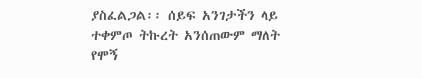ያስፈልጋል፡፡ ሰይፍ አንገታችን ላይ ተቀምጦ ትኩረት አንሰጠውም ማለት የሞኝ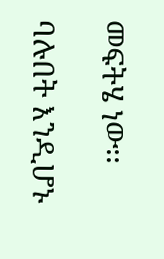መፍትሄ ነው፡፡

ባሉበት እንዲሆኑ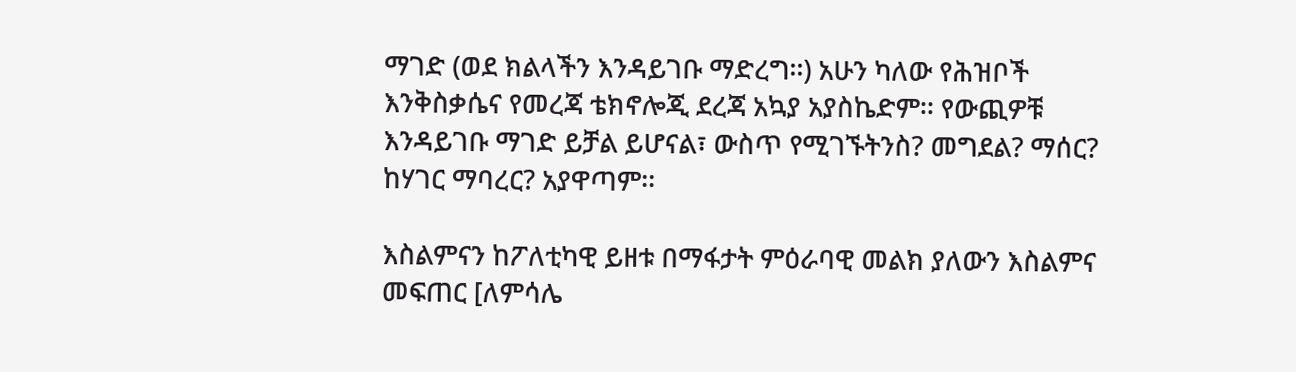ማገድ (ወደ ክልላችን እንዳይገቡ ማድረግ፡፡) አሁን ካለው የሕዝቦች እንቅስቃሴና የመረጃ ቴክኖሎጂ ደረጃ አኳያ አያስኬድም፡፡ የውጪዎቹ እንዳይገቡ ማገድ ይቻል ይሆናል፣ ውስጥ የሚገኙትንስ? መግደል? ማሰር? ከሃገር ማባረር? አያዋጣም፡፡

እስልምናን ከፖለቲካዊ ይዘቱ በማፋታት ምዕራባዊ መልክ ያለውን እስልምና መፍጠር [ለምሳሌ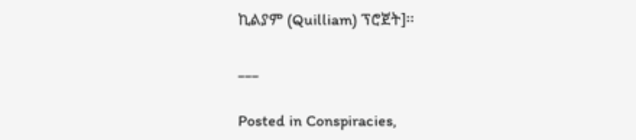ኪልያም (Quilliam) ፕሮጀት]፡፡

___

Posted in Conspiracies,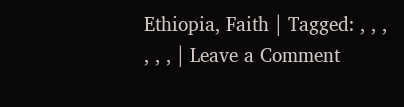Ethiopia, Faith | Tagged: , , , , , , | Leave a Comment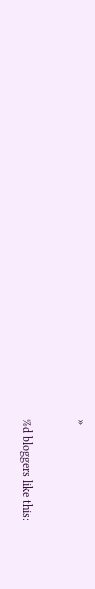»


%d bloggers like this: